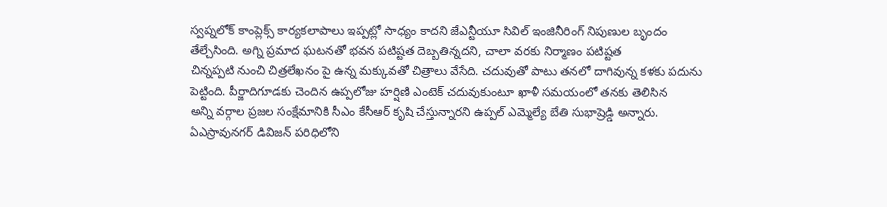స్వప్నలోక్ కాంప్లెక్స్ కార్యకలాపాలు ఇప్పట్లో సాధ్యం కాదని జేఎన్టీయూ సివిల్ ఇంజినీరింగ్ నిపుణుల బృందం తేల్చేసింది. అగ్ని ప్రమాద ఘటనతో భవన పటిష్టత దెబ్బతిన్నదని, చాలా వరకు నిర్మాణం పటిష్టత
చిన్నప్పటి నుంచి చిత్రలేఖనం పై ఉన్న మక్కువతో చిత్రాలు వేసేది. చదువుతో పాటు తనలో దాగివున్న కళకు పదును పెట్టింది. పీర్జాదిగూడకు చెందిన ఉప్పలోజు హర్షిణి ఎంటెక్ చదువుకుంటూ ఖాళీ సమయంలో తనకు తెలిసిన
అన్ని వర్గాల ప్రజల సంక్షేమానికి సీఎం కేసీఆర్ కృషి చేస్తున్నారని ఉప్పల్ ఎమ్మెల్యే బేతి సుభాష్రెడ్డి అన్నారు. ఏఎస్రావునగర్ డివిజన్ పరిధిలోని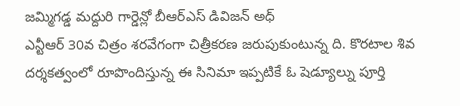జమ్మిగడ్డ మద్దురి గార్డెన్లో బీఆర్ఎస్ డివిజన్ అధ్
ఎన్టీఆర్ 30వ చిత్రం శరవేగంగా చిత్రీకరణ జరుపుకుంటున్న ది. కొరటాల శివ దర్శకత్వంలో రూపొందిస్తున్న ఈ సినిమా ఇప్పటికే ఓ షెడ్యూల్ను పూర్తి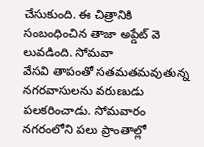చేసుకుంది. ఈ చిత్రానికి సంబంధించిన తాజా అప్డేట్ వె లువడింది. సోమవా
వేసవి తాపంతో సతమతమవుతున్న నగరవాసులను వరుణుడు పలకరించాడు. సోమవారం నగరంలోని పలు ప్రాంతాల్లో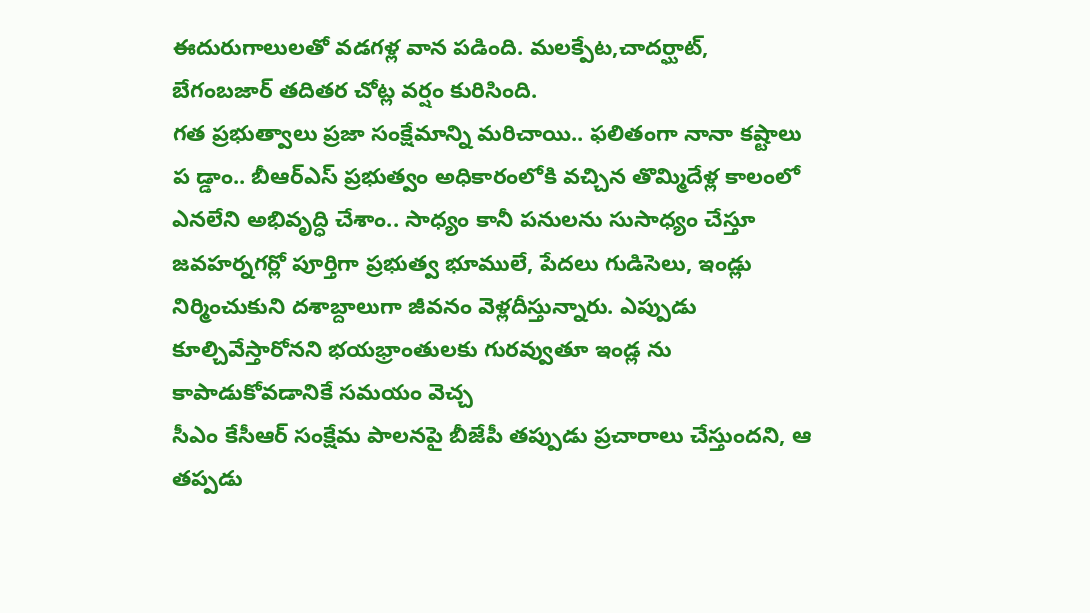ఈదురుగాలులతో వడగళ్ల వాన పడింది. మలక్పేట,చాదర్ఘాట్, బేగంబజార్ తదితర చోట్ల వర్షం కురిసింది.
గత ప్రభుత్వాలు ప్రజా సంక్షేమాన్ని మరిచాయి.. ఫలితంగా నానా కష్టాలు ప డ్డాం.. బీఆర్ఎస్ ప్రభుత్వం అధికారంలోకి వచ్చిన తొమ్మిదేళ్ల కాలంలో ఎనలేని అభివృద్ధి చేశాం.. సాధ్యం కానీ పనులను సుసాధ్యం చేస్తూ
జవహర్నగర్లో పూర్తిగా ప్రభుత్వ భూములే, పేదలు గుడిసెలు, ఇండ్లు నిర్మించుకుని దశాబ్దాలుగా జీవనం వెళ్లదీస్తున్నారు. ఎప్పుడు కూల్చివేస్తారోనని భయభ్రాంతులకు గురవ్వుతూ ఇండ్ల ను కాపాడుకోవడానికే సమయం వెచ్చ
సీఎం కేసీఆర్ సంక్షేమ పాలనపై బీజేపీ తప్పుడు ప్రచారాలు చేస్తుందని, ఆ తప్పడు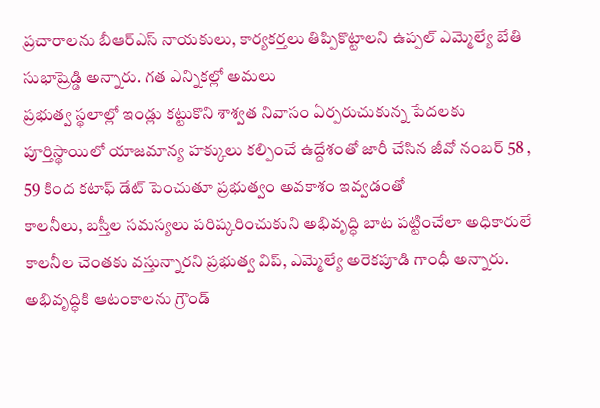ప్రచారాలను బీఆర్ఎస్ నాయకులు, కార్యకర్తలు తిప్పికొట్టాలని ఉప్పల్ ఎమ్మెల్యే బేతి సుభాష్రెడ్డి అన్నారు. గత ఎన్నికల్లో అమలు
ప్రభుత్వ స్థలాల్లో ఇండ్లు కట్టుకొని శాశ్వత నివాసం ఏర్పరుచుకున్న పేదలకు పూర్తిస్థాయిలో యాజమాన్య హక్కులు కల్పించే ఉద్దేశంతో జారీ చేసిన జీవో నంబర్ 58 , 59 కింద కటాఫ్ డేట్ పెంచుతూ ప్రభుత్వం అవకాశం ఇవ్వడంతో
కాలనీలు, బస్తీల సమస్యలు పరిష్కరించుకుని అభివృద్ధి బాట పట్టించేలా అధికారులే కాలనీల చెంతకు వస్తున్నారని ప్రభుత్వ విప్, ఎమ్మెల్యే అరెకపూడి గాంధీ అన్నారు. అభివృద్ధికి ఆటంకాలను గ్రౌండ్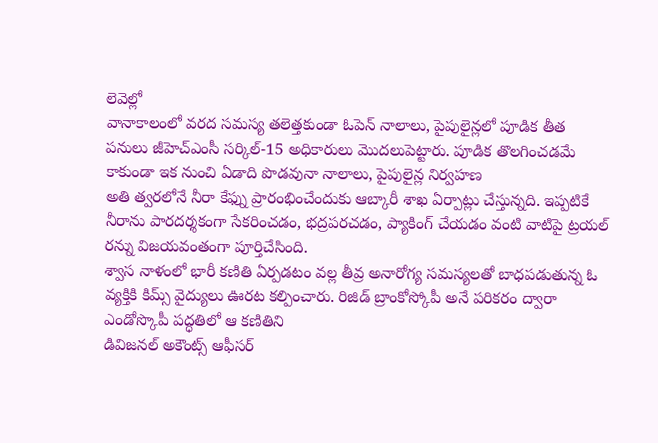లెవెల్లో
వానాకాలంలో వరద సమస్య తలెత్తకుండా ఓపెన్ నాలాలు, పైపులైన్లలో పూడిక తీత పనులు జీహెచ్ఎంసీ సర్కిల్-15 అధికారులు మొదలుపెట్టారు. పూడిక తొలగించడమే కాకుండా ఇక నుంచి ఏడాది పొడవునా నాలాలు, పైపులైన్ల నిర్వహణ
అతి త్వరలోనే నీరా కేఫ్ను ప్రారంభించేందుకు ఆబ్కారీ శాఖ ఏర్పాట్లు చేస్తున్నది. ఇప్పటికే నీరాను పారదర్శకంగా సేకరించడం, భద్రపరచడం, ప్యాకింగ్ చేయడం వంటి వాటిపై ట్రయల్ రన్ను విజయవంతంగా పూర్తిచేసింది.
శ్వాస నాళంలో భారీ కణితి ఏర్పడటం వల్ల తీవ్ర అనారోగ్య సమస్యలతో బాధపడుతున్న ఓ వ్యక్తికి కిమ్స్ వైద్యులు ఊరట కల్పించారు. రిజిడ్ బ్రాంకోస్కోపీ అనే పరికరం ద్వారా ఎండోస్కొపీ పద్ధతిలో ఆ కణితిని
డివిజనల్ అకౌంట్స్ ఆఫీసర్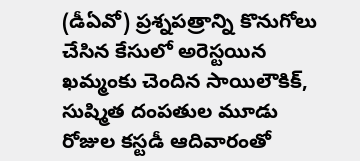(డీఏవో) ప్రశ్నపత్రాన్ని కొనుగోలు చేసిన కేసులో అరెస్టయిన ఖమ్మంకు చెందిన సాయిలౌకిక్, సుష్మిత దంపతుల మూడు రోజుల కస్టడీ ఆదివారంతో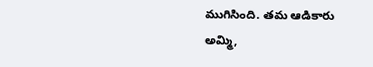ముగిసింది. తమ ఆడికారు అమ్మి,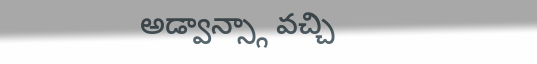అడ్వాన్స్గా వచ్చి